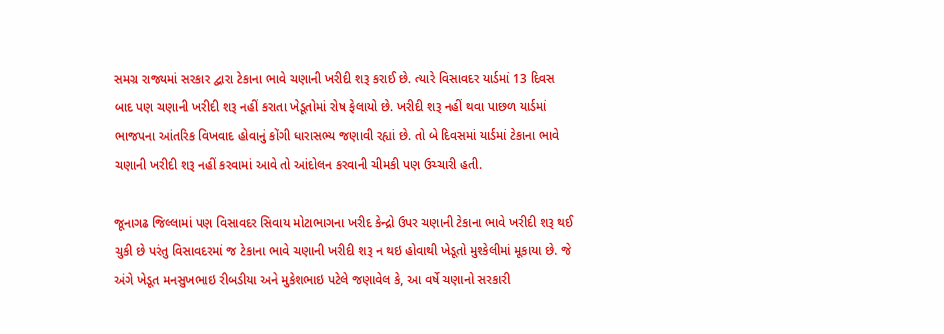સમગ્ર રાજ્યમાં સરકાર દ્વારા ટેકાના ભાવે ચણાની ખરીદી શરૂ કરાઈ છે. ત્યારે વિસાવદર યાર્ડમાં 13 દિવસ બાદ પણ ચણાની ખરીદી શરૂ નહીં કરાતા ખેડૂતોમાં રોષ ફેલાયો છે. ખરીદી શરૂ નહીં થવા પાછળ યાર્ડમાં ભાજપના આંતરિક વિખવાદ હોવાનું કોંગી ધારાસભ્ય જણાવી રહ્યાં છે. તો બે દિવસમાં યાર્ડમાં ટેકાના ભાવે ચણાની ખરીદી શરૂ નહીં કરવામાં આવે તો આંદોલન કરવાની ચીમકી પણ ઉચ્ચારી હતી.

જૂનાગઢ જિલ્લામાં પણ વિસાવદર સિવાય મોટાભાગના ખરીદ કેન્દ્રો ઉપર ચણાની ટેકાના ભાવે ખરીદી શરૂ થઈ ચુકી છે પરંતુ વિસાવદરમાં જ ટેકાના ભાવે ચણાની ખરીદી શરૂ ન થઇ હોવાથી ખેડૂતો મુશ્કેલીમાં મૂકાયા છે. જે અંગે ખેડૂત મનસુખભાઇ રીબડીયા અને મુકેશભાઇ પટેલે જણાવેલ કે, આ વર્ષે ચણાનો સરકારી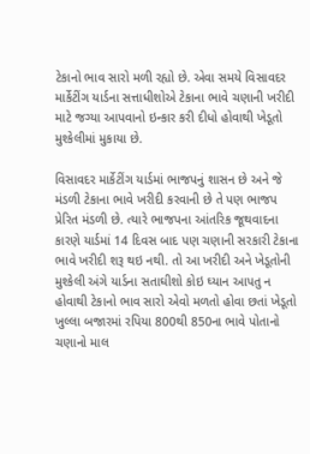ટેકાનો ભાવ સારો મળી રહ્યો છે. એવા સમયે વિસાવદર માર્કેટીંગ યાર્ડના સત્તાધીશોએ ટેકાના ભાવે ચણાની ખરીદી માટે જગ્યા આપવાનો ઇન્કાર કરી દીધો હોવાથી ખેડૂતો મુશ્કેલીમાં મુકાયા છે.

વિસાવદર માર્કેટીંગ યાર્ડમાં ભાજપનું શાસન છે અને જે મંડળી ટેકાના ભાવે ખરીદી કરવાની છે તે પણ ભાજપ પ્રેરિત મંડળી છે. ત્યારે ભાજપના આંતરિક જૂથવાદના કારણે યાર્ડમાં 14 દિવસ બાદ પણ ચણાની સરકારી ટેકાના ભાવે ખરીદી શરૂ થઇ નથી. તો આ ખરીદી અને ખેડૂતોની મુશ્કેલી અંગે યાર્ડના સતાઘીશો કોઇ ઘ્યાન આપતુ ન હોવાથી ટેકાનો ભાવ સારો એવો મળતો હોવા છતાં ખેડૂતો ખુલ્લા બજારમાં રપિયા 800થી 850ના ભાવે પોતાનો ચણાનો માલ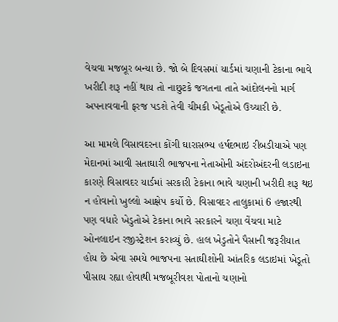વેચવા મજબૂર બન્યા છે. જો બે દિવસમાં યાર્ડમાં ચણાની ટેકાના ભાવે ખરીદી શરૂ નહીં થાય તો નાછુટકે જગતના તાતે આંદોલનનો માર્ગ અપનાવવાની ફરજ પડશે તેવી ચીમકી ખેડૂતોએ ઉચ્ચારી છે.

આ મામલે વિસાવદરના કોંગી ઘારાસભ્ય હર્ષદભાઇ રીબડીયાએ પણ મેદાનમાં આવી સતાઘારી ભાજપના નેતાઓની અંદરોઅંદરની લડાઇના કારણે વિસાવદર યાર્ડમાં સરકારી ટેકાના ભાવે ચણાની ખરીદી શરૂ થઇ ન હોવાનો ખુલ્લો આક્ષેપ કર્યો છે. વિસાવદર તાલુકામાં 6 હજારથી પણ વધારે ખેડુતોએ ટેકાના ભાવે સરકારને ચણા વેંચવા માટે ઓનલાઇન રજીસ્ટ્રેશન કરાવ્યું છે. હાલ ખેડુતોને પૈસાની જરૂરીયાત હોય છે એવા સમયે ભાજપના સતાઘીશોની આંતરિક લડાઇમાં ખેડૂતો પીસાય રહ્યા હોવાથી મજબૂરીવશ પોતાનો ચણાનો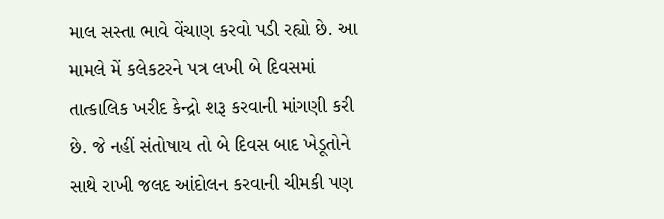માલ સસ્તા ભાવે વેંચાણ કરવો પડી રહ્યો છે. આ મામલે મેં કલેકટરને પત્ર લખી બે દિવસમાં તાત્કાલિક ખરીદ કેન્દ્રો શરૂ કરવાની માંગણી કરી છે. જે નહીં સંતોષાય તો બે દિવસ બાદ ખેડૂતોને સાથે રાખી જલદ આંદોલન કરવાની ચીમકી પણ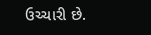ઉચ્ચારી છે.